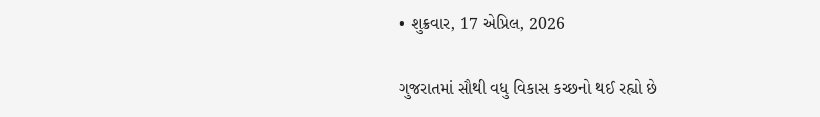• શુક્રવાર, 17 એપ્રિલ, 2026

ગુજરાતમાં સૌથી વધુ વિકાસ કચ્છનો થઈ રહ્યો છે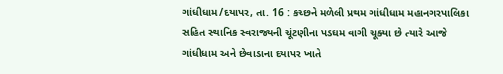ગાંધીધામ/દયાપર, તા. 16 : કચ્છને મળેલી પ્રથમ ગાંધીધામ મહાનગરપાલિકા સહિત સ્થાનિક સ્વરાજ્યની ચૂંટણીના પડઘમ વાગી ચૂક્યા છે ત્યારે આજે ગાંધીધામ અને છેવાડાના દયાપર ખાતે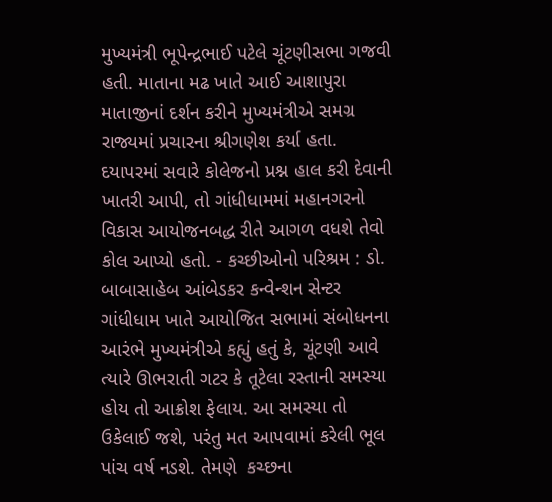મુખ્યમંત્રી ભૂપેન્દ્રભાઈ પટેલે ચૂંટણીસભા ગજવી હતી. માતાના મઢ ખાતે આઈ આશાપુરા માતાજીનાં દર્શન કરીને મુખ્યમંત્રીએ સમગ્ર રાજ્યમાં પ્રચારના શ્રીગણેશ કર્યા હતા. દયાપરમાં સવારે કોલેજનો પ્રશ્ન હાલ કરી દેવાની ખાતરી આપી, તો ગાંધીધામમાં મહાનગરનો વિકાસ આયોજનબદ્ધ રીતે આગળ વધશે તેવો કોલ આપ્યો હતો. - કચ્છીઓનો પરિશ્રમ : ડો. બાબાસાહેબ આંબેડકર કન્વેન્શન સેન્ટર ગાંધીધામ ખાતે આયોજિત સભામાં સંબોધનના આરંભે મુખ્યમંત્રીએ કહ્યું હતું કે, ચૂંટણી આવે ત્યારે ઊભરાતી ગટર કે તૂટેલા રસ્તાની સમસ્યા  હોય તો આક્રોશ ફેલાય. આ સમસ્યા તો  ઉકેલાઈ જશે, પરંતુ મત આપવામાં કરેલી ભૂલ પાંચ વર્ષ નડશે. તેમણે  કચ્છના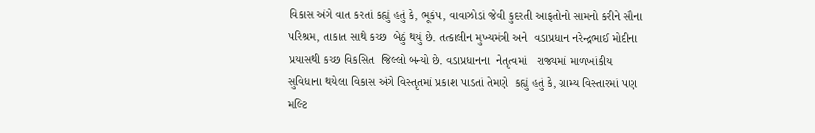વિકાસ અંગે વાત કરતાં કહ્યું હતું કે, ભૂકંપ, વાવાઝોડાં જેવી કુદરતી આફતોનો સામનો કરીને સૌના પરિશ્રમ, તાકાત સાથે કચ્છ  બેઠું થયું છે. તત્કાલીન મુખ્યમંત્રી અને  વડાપ્રધાન નરેન્દ્રભાઈ મોદીના પ્રયાસથી કચ્છ વિકસિત  જિલ્લો બન્યો છે. વડાપ્રધાનના  નેતૃત્વમાં   રાજ્યમાં માળખાંકીય  સુવિધાના થયેલા વિકાસ અંગે વિસ્તૃતમાં પ્રકાશ પાડતાં તેમણે  કહ્યું હતું કે, ગ્રામ્ય વિસ્તારમાં પણ  મલ્ટિ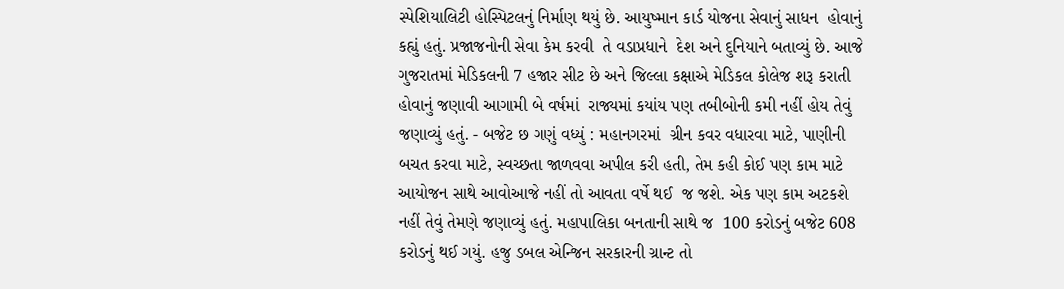સ્પેશિયાલિટી હોસ્પિટલનું નિર્માણ થયું છે. આયુષ્માન કાર્ડ યોજના સેવાનું સાધન  હોવાનું કહ્યું હતું. પ્રજાજનોની સેવા કેમ કરવી  તે વડાપ્રધાને  દેશ અને દુનિયાને બતાવ્યું છે. આજે ગુજરાતમાં મેડિકલની 7 હજાર સીટ છે અને જિલ્લા કક્ષાએ મેડિકલ કોલેજ શરૂ કરાતી હોવાનું જણાવી આગામી બે વર્ષમાં  રાજ્યમાં કયાંય પણ તબીબોની કમી નહીં હોય તેવું જણાવ્યું હતું. - બજેટ છ ગણું વધ્યું : મહાનગરમાં  ગ્રીન કવર વધારવા માટે, પાણીની બચત કરવા માટે, સ્વચ્છતા જાળવવા અપીલ કરી હતી, તેમ કહી કોઈ પણ કામ માટે આયોજન સાથે આવોઆજે નહીં તો આવતા વર્ષે થઈ  જ જશે. એક પણ કામ અટકશે નહીં તેવું તેમણે જણાવ્યું હતું. મહાપાલિકા બનતાની સાથે જ  100 કરોડનું બજેટ 608 કરોડનું થઈ ગયું. હજુ ડબલ એન્જિન સરકારની ગ્રાન્ટ તો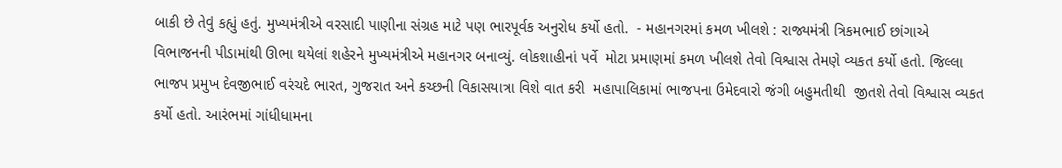બાકી છે તેવું કહ્યું હતું. મુખ્યમંત્રીએ વરસાદી પાણીના સંગ્રહ માટે પણ ભારપૂર્વક અનુરોધ કર્યો હતો.  - મહાનગરમાં કમળ ખીલશે : રાજ્યમંત્રી ત્રિકમભાઈ છાંગાએ  વિભાજનની પીડામાંથી ઊભા થયેલાં શહેરને મુખ્યમંત્રીએ મહાનગર બનાવ્યું. લોકશાહીનાં પર્વે  મોટા પ્રમાણમાં કમળ ખીલશે તેવો વિશ્વાસ તેમણે વ્યકત કર્યો હતો. જિલ્લા ભાજપ પ્રમુખ દેવજીભાઈ વરંચદે ભારત, ગુજરાત અને કચ્છની વિકાસયાત્રા વિશે વાત કરી  મહાપાલિકામાં ભાજપના ઉમેદવારો જંગી બહુમતીથી  જીતશે તેવો વિશ્વાસ વ્યકત કર્યો હતો. આરંભમાં ગાંધીધામના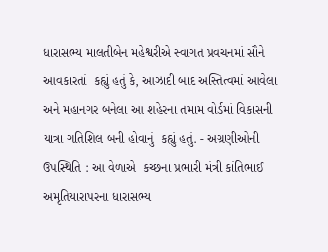ધારાસભ્ય માલતીબેન મહેશ્વરીએ સ્વાગત પ્રવચનમાં સૌને આવકારતાં  કહ્યું હતું કે, આઝાદી બાદ અસ્તિત્વમાં આવેલા  અને મહાનગર બનેલા આ શહેરના તમામ વોર્ડમાં વિકાસની યાત્રા ગતિશિલ બની હોવાનું  કહ્યું હતું. - અગ્રણીઓની ઉપસ્થિતિ : આ વેળાએ  કચ્છના પ્રભારી મંત્રી કાંતિભાઈ અમૃતિયારાપરના ધારાસભ્ય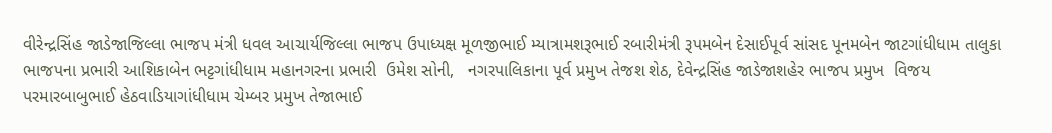વીરેન્દ્રસિંહ જાડેજાજિલ્લા ભાજપ મંત્રી ધવલ આચાર્યજિલ્લા ભાજપ ઉપાધ્યક્ષ મૂળજીભાઈ મ્યાત્રામશરૂભાઈ રબારીમંત્રી રૂપમબેન દેસાઈપૂર્વ સાંસદ પૂનમબેન જાટગાંધીધામ તાલુકા  ભાજપના પ્રભારી આશિકાબેન ભટ્ટગાંધીધામ મહાનગરના પ્રભારી  ઉમેશ સોની,   નગરપાલિકાના પૂર્વ પ્રમુખ તેજશ શેઠ, દેવેન્દ્રસિંહ જાડેજાશહેર ભાજપ પ્રમુખ  વિજય પરમારબાબુભાઈ હેઠવાડિયાગાંધીધામ ચેમ્બર પ્રમુખ તેજાભાઈ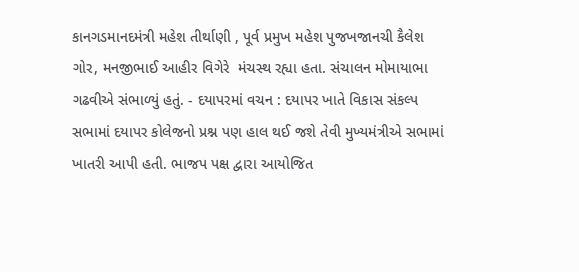કાનગડમાનદમંત્રી મહેશ તીર્થાણી , પૂર્વ પ્રમુખ મહેશ પુજખજાનચી કૈલેશ ગોર, મનજીભાઈ આહીર વિગેરે  મંચસ્થ રહ્યા હતા. સંચાલન મોમાયાભા ગઢવીએ સંભાળ્યું હતું. - દયાપરમાં વચન : દયાપર ખાતે વિકાસ સંકલ્પ સભામાં દયાપર કોલેજનો પ્રશ્ન પણ હાલ થઈ જશે તેવી મુખ્યમંત્રીએ સભામાં ખાતરી આપી હતી. ભાજપ પક્ષ દ્વારા આયોજિત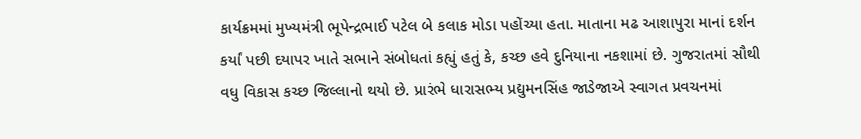કાર્યક્રમમાં મુખ્યમંત્રી ભૂપેન્દ્રભાઈ પટેલ બે કલાક મોડા પહોંચ્યા હતા. માતાના મઢ આશાપુરા માનાં દર્શન કર્યાં પછી દયાપર ખાતે સભાને સંબોધતાં કહ્યું હતું કે, કચ્છ હવે દુનિયાના નકશામાં છે. ગુજરાતમાં સૌથી વધુ વિકાસ કચ્છ જિલ્લાનો થયો છે. પ્રારંભે ધારાસભ્ય પ્રદ્યુમનસિંહ જાડેજાએ સ્વાગત પ્રવચનમાં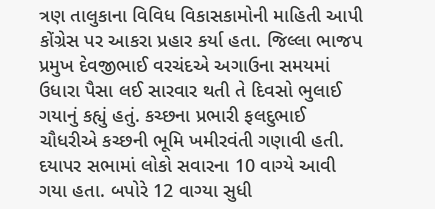ત્રણ તાલુકાના વિવિધ વિકાસકામોની માહિતી આપી કોંગ્રેસ પર આકરા પ્રહાર કર્યા હતા. જિલ્લા ભાજપ પ્રમુખ દેવજીભાઈ વરચંદએ અગાઉના સમયમાં ઉધારા પૈસા લઈ સારવાર થતી તે દિવસો ભુલાઈ ગયાનું કહ્યું હતું. કચ્છના પ્રભારી ફલદુભાઈ ચૌધરીએ કચ્છની ભૂમિ ખમીરવંતી ગણાવી હતી. દયાપર સભામાં લોકો સવારના 10 વાગ્યે આવી ગયા હતા. બપોરે 12 વાગ્યા સુધી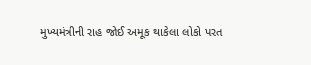મુખ્યમંત્રીની રાહ જોઈ અમૂક થાકેલા લોકો પરત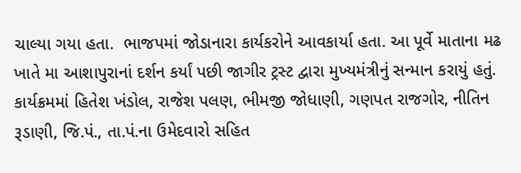ચાલ્યા ગયા હતા.  ભાજપમાં જોડાનારા કાર્યકરોને આવકાર્યા હતા. આ પૂર્વે માતાના મઢ ખાતે મા આશાપુરાનાં દર્શન કર્યાં પછી જાગીર ટ્રસ્ટ દ્વારા મુખ્યમંત્રીનું સન્માન કરાયું હતું. કાર્યક્રમમાં હિતેશ ખંડોલ, રાજેશ પલણ, ભીમજી જોધાણી, ગણપત રાજગોર, નીતિન રૂડાણી, જિ.પં., તા.પં.ના ઉમેદવારો સહિત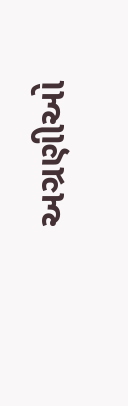અગ્રણીઓ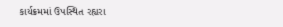કાર્યક્રમમાં ઉપસ્થિત રહ્યરા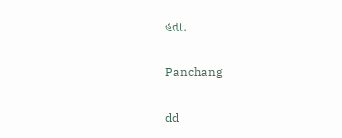હતા.

Panchang

dd